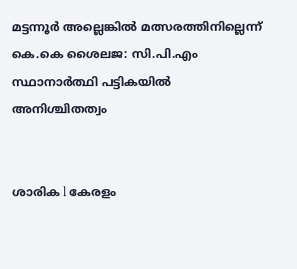മട്ടന്നൂർ അല്ലെങ്കിൽ മത്സരത്തിനില്ലെന്ന് കെ.കെ ശൈലജ: സി.പി.എം സ്ഥാനാർത്ഥി പട്ടികയിൽ അനിശ്ചിതത്വം


ശാരിക l കേരളം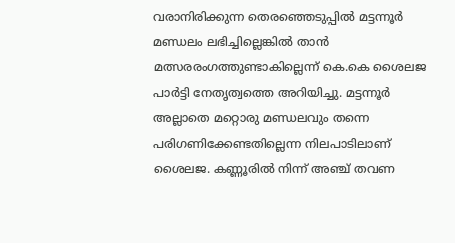വരാനിരിക്കുന്ന തെരഞ്ഞെടുപ്പിൽ മട്ടന്നൂർ മണ്ഡലം ലഭിച്ചില്ലെങ്കിൽ താൻ മത്സരരംഗത്തുണ്ടാകില്ലെന്ന് കെ.കെ ശൈലജ പാർട്ടി നേതൃത്വത്തെ അറിയിച്ചു. മട്ടന്നൂർ അല്ലാതെ മറ്റൊരു മണ്ഡലവും തന്നെ പരിഗണിക്കേണ്ടതില്ലെന്ന നിലപാടിലാണ് ശൈലജ. കണ്ണൂരിൽ നിന്ന് അഞ്ച് തവണ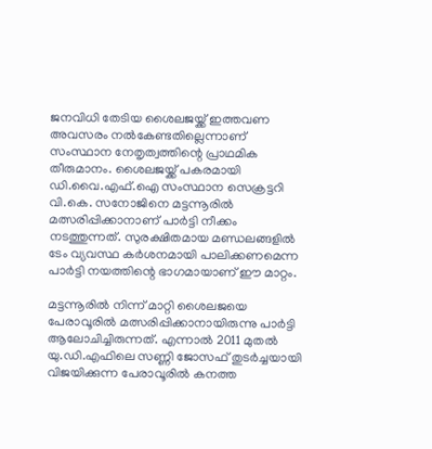ജനവിധി തേടിയ ശൈലജയ്ക്ക് ഇത്തവണ അവസരം നൽകേണ്ടതില്ലെന്നാണ് സംസ്ഥാന നേതൃത്വത്തിന്റെ പ്രാഥമിക തീരുമാനം. ശൈലജയ്ക്ക് പകരമായി ഡി.വൈ.എഫ്.ഐ സംസ്ഥാന സെക്രട്ടറി വി.കെ. സനോജിനെ മട്ടന്നൂരിൽ മത്സരിപ്പിക്കാനാണ് പാർട്ടി നീക്കം നടത്തുന്നത്. സുരക്ഷിതമായ മണ്ഡലങ്ങളിൽ ടേം വ്യവസ്ഥ കർശനമായി പാലിക്കണമെന്ന പാർട്ടി നയത്തിന്റെ ഭാഗമായാണ് ഈ മാറ്റം.

മട്ടന്നൂരിൽ നിന്ന് മാറ്റി ശൈലജയെ പേരാവൂരിൽ മത്സരിപ്പിക്കാനായിരുന്നു പാർട്ടി ആലോചിച്ചിരുന്നത്. എന്നാൽ 2011 മുതൽ യു.ഡി.എഫിലെ സണ്ണി ജോസഫ് തുടർച്ചയായി വിജയിക്കുന്ന പേരാവൂരിൽ കനത്ത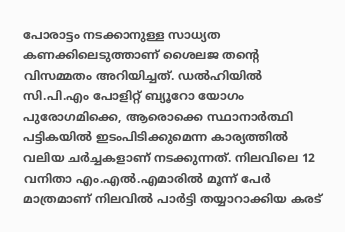പോരാട്ടം നടക്കാനുള്ള സാധ്യത കണക്കിലെടുത്താണ് ശൈലജ തന്റെ വിസമ്മതം അറിയിച്ചത്. ഡൽഹിയിൽ സി.പി.എം പോളിറ്റ് ബ്യൂറോ യോഗം പുരോഗമിക്കെ, ആരൊക്കെ സ്ഥാനാർത്ഥി പട്ടികയിൽ ഇടംപിടിക്കുമെന്ന കാര്യത്തിൽ വലിയ ചർച്ചകളാണ് നടക്കുന്നത്. നിലവിലെ 12 വനിതാ എം.എൽ.എമാരിൽ മൂന്ന് പേർ മാത്രമാണ് നിലവിൽ പാർട്ടി തയ്യാറാക്കിയ കരട്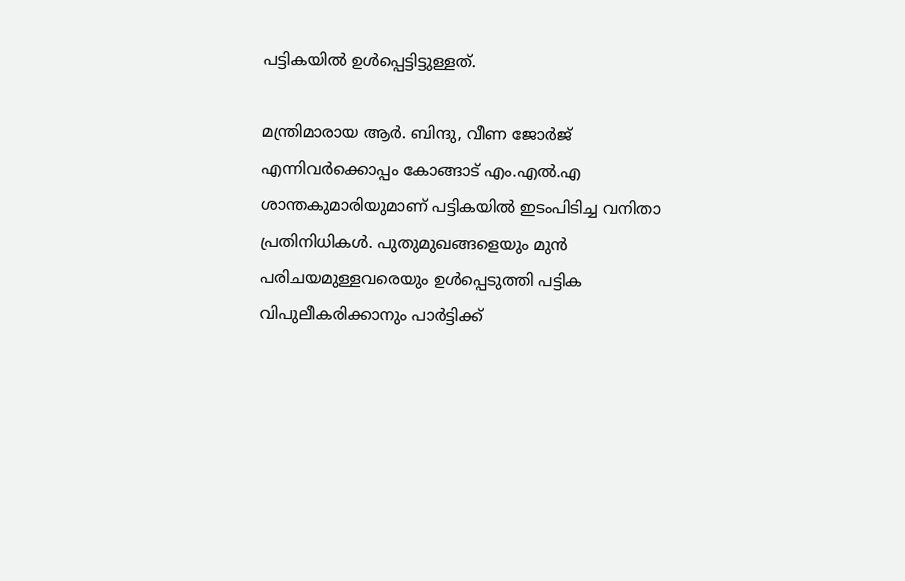പട്ടികയിൽ ഉൾപ്പെട്ടിട്ടുള്ളത്.

മന്ത്രിമാരായ ആർ. ബിന്ദു, വീണ ജോർജ് എന്നിവർക്കൊപ്പം കോങ്ങാട് എം.എൽ.എ ശാന്തകുമാരിയുമാണ് പട്ടികയിൽ ഇടംപിടിച്ച വനിതാ പ്രതിനിധികൾ. പുതുമുഖങ്ങളെയും മുൻ പരിചയമുള്ളവരെയും ഉൾപ്പെടുത്തി പട്ടിക വിപുലീകരിക്കാനും പാർട്ടിക്ക്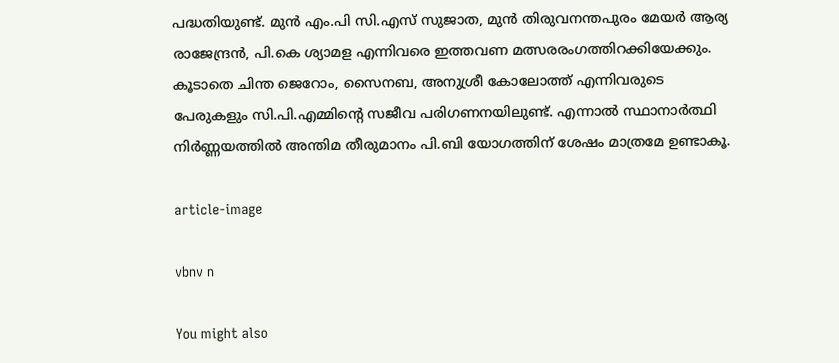പദ്ധതിയുണ്ട്. മുൻ എം.പി സി.എസ് സുജാത, മുൻ തിരുവനന്തപുരം മേയർ ആര്യ രാജേന്ദ്രൻ, പി.കെ ശ്യാമള എന്നിവരെ ഇത്തവണ മത്സരരംഗത്തിറക്കിയേക്കും. കൂടാതെ ചിന്ത ജെറോം, സൈനബ, അനുശ്രീ കോലോത്ത് എന്നിവരുടെ പേരുകളും സി.പി.എമ്മിന്റെ സജീവ പരിഗണനയിലുണ്ട്. എന്നാൽ സ്ഥാനാർത്ഥി നിർണ്ണയത്തിൽ അന്തിമ തീരുമാനം പി.ബി യോഗത്തിന് ശേഷം മാത്രമേ ഉണ്ടാകൂ.

article-image

vbnv n

You might also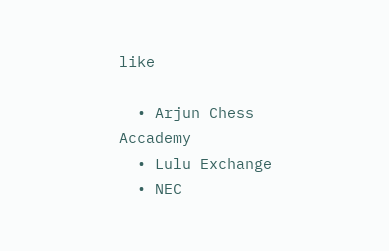like

  • Arjun Chess Accademy
  • Lulu Exchange
  • NEC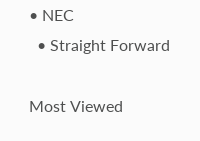• NEC
  • Straight Forward

Most Viewed